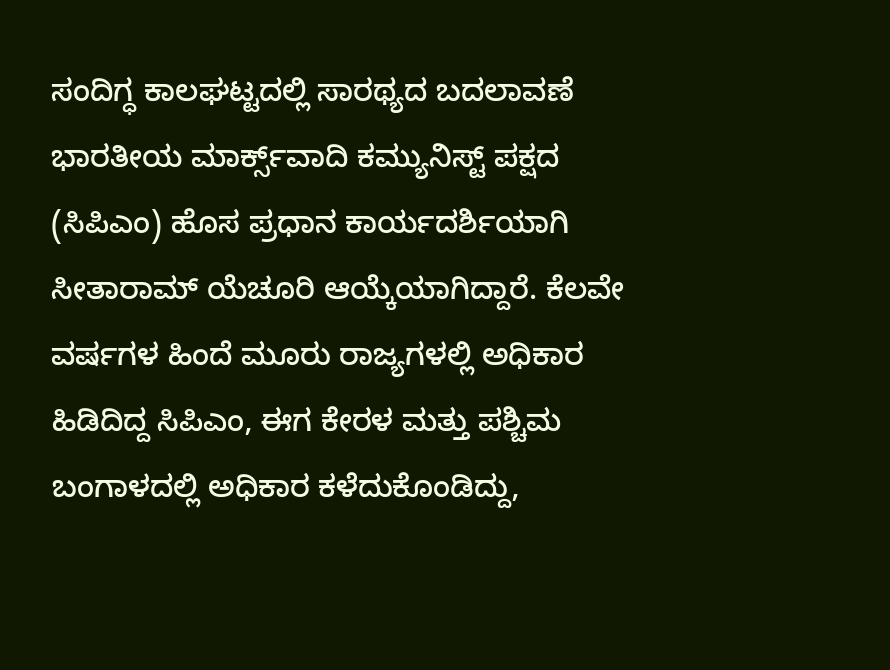ಸಂದಿಗ್ಧ ಕಾಲಘಟ್ಟದಲ್ಲಿ ಸಾರಥ್ಯದ ಬದಲಾವಣೆ ಭಾರತೀಯ ಮಾರ್ಕ್ಸ್‌ವಾದಿ ಕಮ್ಯುನಿಸ್ಟ್‌ ಪಕ್ಷದ (ಸಿಪಿಎಂ) ಹೊಸ ಪ್ರಧಾನ ಕಾರ್ಯದರ್ಶಿಯಾಗಿ ಸೀತಾರಾಮ್‌ ಯೆಚೂರಿ ಆಯ್ಕೆಯಾಗಿದ್ದಾರೆ. ಕೆಲವೇ ವರ್ಷಗಳ ಹಿಂದೆ ಮೂರು ರಾಜ್ಯಗಳಲ್ಲಿ ಅಧಿಕಾರ ಹಿಡಿದಿದ್ದ ಸಿಪಿಎಂ, ಈಗ ಕೇರಳ ಮತ್ತು ಪಶ್ಚಿಮ ಬಂಗಾಳದಲ್ಲಿ ಅಧಿಕಾರ ಕಳೆದುಕೊಂಡಿದ್ದು,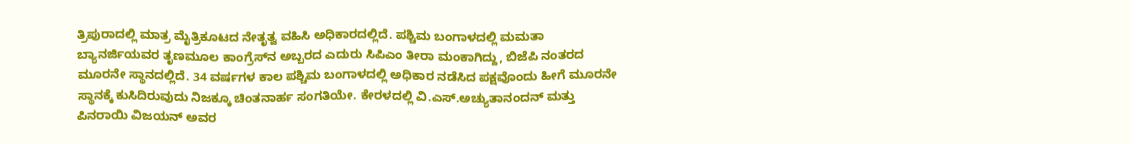ತ್ರಿಪುರಾದಲ್ಲಿ ಮಾತ್ರ ಮೈತ್ರಿಕೂಟದ ನೇತೃತ್ವ ವಹಿಸಿ ಅಧಿಕಾರದಲ್ಲಿದೆ. ಪಶ್ಚಿಮ ಬಂಗಾಳದಲ್ಲಿ ಮಮತಾ ಬ್ಯಾನರ್ಜಿಯವರ ತೃಣಮೂಲ ಕಾಂಗ್ರೆಸ್‌ನ ಅಬ್ಬರದ ಎದುರು ಸಿಪಿಎಂ ತೀರಾ ಮಂಕಾಗಿದ್ದು, ಬಿಜೆಪಿ ನಂತರದ ಮೂರನೇ ಸ್ಥಾನದಲ್ಲಿದೆ. 34 ವರ್ಷಗಳ ಕಾಲ ಪಶ್ಚಿಮ ಬಂಗಾಳದಲ್ಲಿ ಅಧಿಕಾರ ನಡೆಸಿದ ಪಕ್ಷವೊಂದು ಹೀಗೆ ಮೂರನೇ ಸ್ಥಾನಕ್ಕೆ ಕುಸಿದಿರುವುದು ನಿಜಕ್ಕೂ ಚಿಂತನಾರ್ಹ ಸಂಗತಿಯೇ. ಕೇರಳದಲ್ಲಿ ವಿ.ಎಸ್‌.ಅಚ್ಯುತಾನಂದನ್‌ ಮತ್ತು ಪಿನರಾಯಿ ವಿಜಯನ್‌ ಅವರ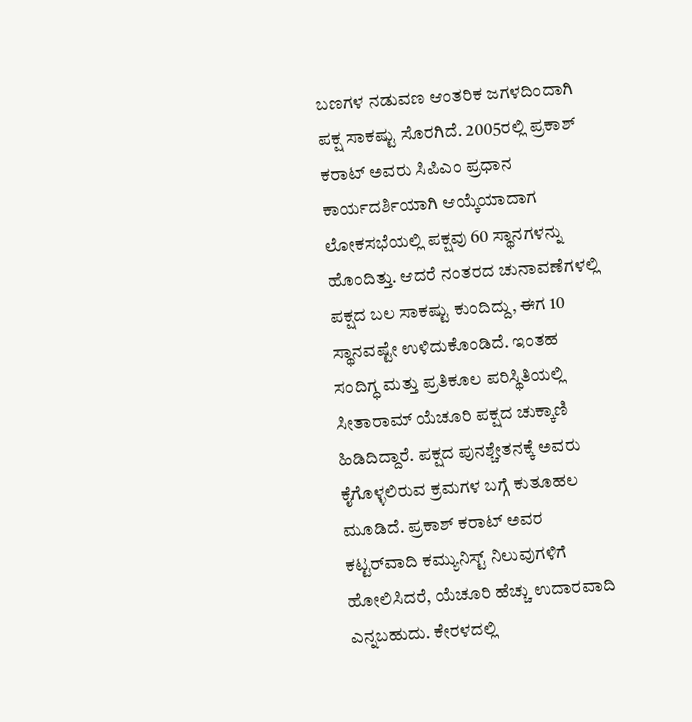ಬಣಗಳ ನಡುವಣ ಆಂತರಿಕ ಜಗಳದಿಂದಾಗಿ ಪಕ್ಷ ಸಾಕಷ್ಟು ಸೊರಗಿದೆ. 2005ರಲ್ಲಿ ಪ್ರಕಾಶ್‌ ಕರಾಟ್‌ ಅವರು ಸಿಪಿಎಂ ಪ್ರಧಾನ ಕಾರ್ಯದರ್ಶಿಯಾಗಿ ಆಯ್ಕೆಯಾದಾಗ ಲೋಕಸಭೆಯಲ್ಲಿ ಪಕ್ಷವು 60 ಸ್ಥಾನಗಳನ್ನು ಹೊಂದಿತ್ತು. ಆದರೆ ನಂತರದ ಚುನಾವಣೆಗಳಲ್ಲಿ ಪಕ್ಷದ ಬಲ ಸಾಕಷ್ಟು ಕುಂದಿದ್ದು, ಈಗ 10 ಸ್ಥಾನವಷ್ಟೇ ಉಳಿದುಕೊಂಡಿದೆ. ಇಂತಹ ಸಂದಿಗ್ಧ ಮತ್ತು ಪ್ರತಿಕೂಲ ಪರಿಸ್ಥಿತಿಯಲ್ಲಿ ಸೀತಾರಾಮ್‌ ಯೆಚೂರಿ ಪಕ್ಷದ ಚುಕ್ಕಾಣಿ ಹಿಡಿದಿದ್ದಾರೆ. ಪಕ್ಷದ ಪುನಶ್ಚೇತನಕ್ಕೆ ಅವರು ಕೈಗೊಳ್ಳಲಿರುವ ಕ್ರಮಗಳ ಬಗ್ಗೆ ಕುತೂಹಲ ಮೂಡಿದೆ. ಪ್ರಕಾಶ್‌ ಕರಾಟ್‌ ಅವರ ಕಟ್ಟರ್‌ವಾದಿ ಕಮ್ಯುನಿಸ್ಟ್‌ ನಿಲುವುಗಳಿಗೆ ಹೋಲಿಸಿದರೆ, ಯೆಚೂರಿ ಹೆಚ್ಚು ಉದಾರವಾದಿ ಎನ್ನಬಹುದು. ಕೇರಳದಲ್ಲಿ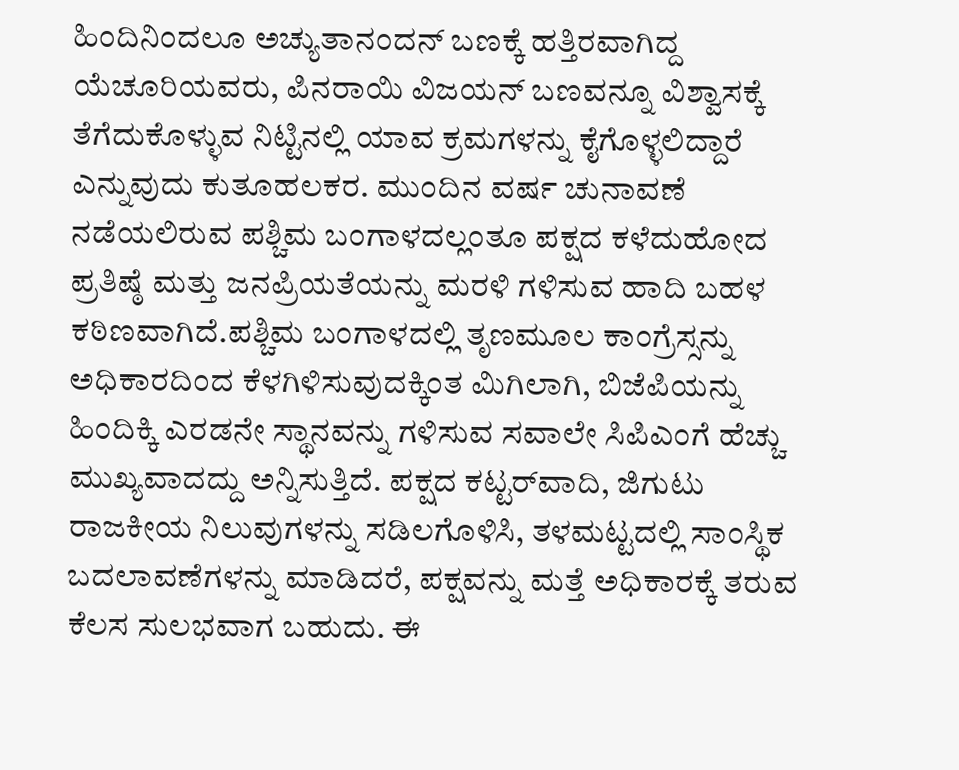ಹಿಂದಿನಿಂದಲೂ ಅಚ್ಯುತಾನಂದನ್‌ ಬಣಕ್ಕೆ ಹತ್ತಿರವಾಗಿದ್ದ ಯೆಚೂರಿಯವರು, ಪಿನರಾಯಿ ವಿಜಯನ್ ಬಣವನ್ನೂ ವಿಶ್ವಾಸಕ್ಕೆ ತೆಗೆದುಕೊಳ್ಳುವ ನಿಟ್ಟಿನಲ್ಲಿ ಯಾವ ಕ್ರಮಗಳನ್ನು ಕೈಗೊಳ್ಳಲಿದ್ದಾರೆ ಎನ್ನುವುದು ಕುತೂಹಲಕರ. ಮುಂದಿನ ವರ್ಷ ಚುನಾವಣೆ ನಡೆಯಲಿರುವ ಪಶ್ಚಿಮ ಬಂಗಾಳದಲ್ಲಂತೂ ಪಕ್ಷದ ಕಳೆದುಹೋದ ಪ್ರತಿಷ್ಠೆ ಮತ್ತು ಜನಪ್ರಿಯತೆಯನ್ನು ಮರಳಿ ಗಳಿಸುವ ಹಾದಿ ಬಹಳ ಕಠಿಣವಾಗಿದೆ.ಪಶ್ಚಿಮ ಬಂಗಾಳದಲ್ಲಿ ತೃಣಮೂಲ ಕಾಂಗ್ರೆಸ್ಸನ್ನು ಅಧಿಕಾರದಿಂದ ಕೆಳಗಿಳಿಸುವುದಕ್ಕಿಂತ ಮಿಗಿಲಾಗಿ, ಬಿಜೆಪಿಯನ್ನು ಹಿಂದಿಕ್ಕಿ ಎರಡನೇ ಸ್ಥಾನವನ್ನು ಗಳಿಸುವ ಸವಾಲೇ ಸಿಪಿಎಂಗೆ ಹೆಚ್ಚು ಮುಖ್ಯವಾದದ್ದು ಅನ್ನಿಸುತ್ತಿದೆ. ಪಕ್ಷದ ಕಟ್ಟರ್‌ವಾದಿ, ಜಿಗುಟು ರಾಜಕೀಯ ನಿಲುವುಗಳನ್ನು ಸಡಿಲಗೊಳಿಸಿ, ತಳಮಟ್ಟದಲ್ಲಿ ಸಾಂಸ್ಥಿಕ ಬದಲಾವಣೆಗಳನ್ನು ಮಾಡಿದರೆ, ಪಕ್ಷವನ್ನು ಮತ್ತೆ ಅಧಿಕಾರಕ್ಕೆ ತರುವ ಕೆಲಸ ಸುಲಭವಾಗ ಬಹುದು. ಈ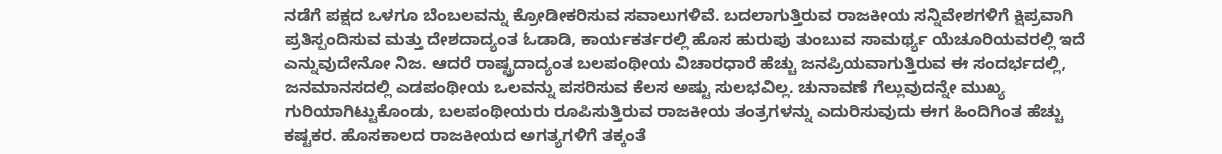ನಡೆಗೆ ಪಕ್ಷದ ಒಳಗೂ ಬೆಂಬಲವನ್ನು ಕ್ರೋಡೀಕರಿಸುವ ಸವಾಲುಗಳಿವೆ. ಬದಲಾಗುತ್ತಿರುವ ರಾಜಕೀಯ ಸನ್ನಿವೇಶಗಳಿಗೆ ಕ್ಷಿಪ್ರವಾಗಿ ಪ್ರತಿಸ್ಪಂದಿಸುವ ಮತ್ತು ದೇಶದಾದ್ಯಂತ ಓಡಾಡಿ, ಕಾರ್ಯಕರ್ತರಲ್ಲಿ ಹೊಸ ಹುರುಪು ತುಂಬುವ ಸಾಮರ್ಥ್ಯ ಯೆಚೂರಿಯವರಲ್ಲಿ ಇದೆ ಎನ್ನುವುದೇನೋ ನಿಜ. ಆದರೆ ರಾಷ್ಟ್ರದಾದ್ಯಂತ ಬಲಪಂಥೀಯ ವಿಚಾರಧಾರೆ ಹೆಚ್ಚು ಜನಪ್ರಿಯವಾಗುತ್ತಿರುವ ಈ ಸಂದರ್ಭದಲ್ಲಿ, ಜನಮಾನಸದಲ್ಲಿ ಎಡಪಂಥೀಯ ಒಲವನ್ನು ಪಸರಿಸುವ ಕೆಲಸ ಅಷ್ಟು ಸುಲಭವಿಲ್ಲ. ಚುನಾವಣೆ ಗೆಲ್ಲುವುದನ್ನೇ ಮುಖ್ಯ ಗುರಿಯಾಗಿಟ್ಟುಕೊಂಡು, ಬಲಪಂಥೀಯರು ರೂಪಿಸುತ್ತಿರುವ ರಾಜಕೀಯ ತಂತ್ರಗಳನ್ನು ಎದುರಿಸುವುದು ಈಗ ಹಿಂದಿಗಿಂತ ಹೆಚ್ಚು ಕಷ್ಟಕರ. ಹೊಸಕಾಲದ ರಾಜಕೀಯದ ಅಗತ್ಯಗಳಿಗೆ ತಕ್ಕಂತೆ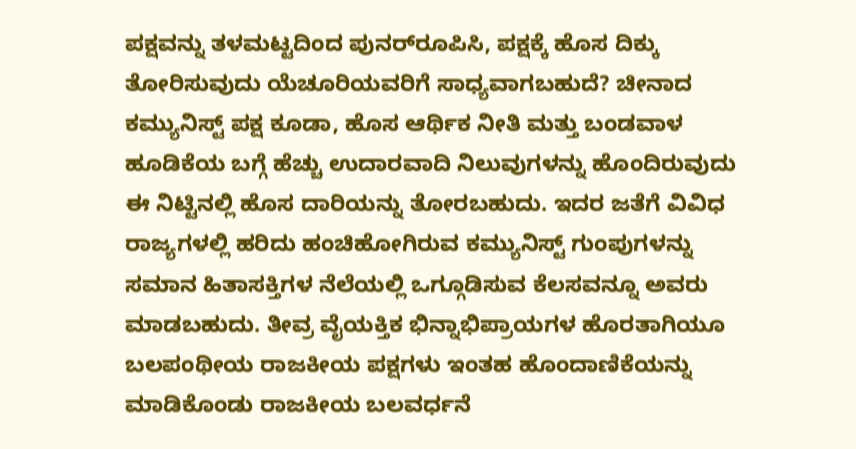ಪಕ್ಷವನ್ನು ತಳಮಟ್ಟದಿಂದ ಪುನರ್‌ರೂಪಿಸಿ, ಪಕ್ಷಕ್ಕೆ ಹೊಸ ದಿಕ್ಕು ತೋರಿಸುವುದು ಯೆಚೂರಿಯವರಿಗೆ ಸಾಧ್ಯವಾಗಬಹುದೆ? ಚೀನಾದ ಕಮ್ಯುನಿಸ್ಟ್‌ ಪಕ್ಷ ಕೂಡಾ, ಹೊಸ ಆರ್ಥಿಕ ನೀತಿ ಮತ್ತು ಬಂಡವಾಳ ಹೂಡಿಕೆಯ ಬಗ್ಗೆ ಹೆಚ್ಚು ಉದಾರವಾದಿ ನಿಲುವುಗಳನ್ನು ಹೊಂದಿರುವುದು ಈ ನಿಟ್ಟಿನಲ್ಲಿ ಹೊಸ ದಾರಿಯನ್ನು ತೋರಬಹುದು. ಇದರ ಜತೆಗೆ ವಿವಿಧ ರಾಜ್ಯಗಳಲ್ಲಿ ಹರಿದು ಹಂಚಿಹೋಗಿರುವ ಕಮ್ಯುನಿಸ್ಟ್‌ ಗುಂಪುಗಳನ್ನು ಸಮಾನ ಹಿತಾಸಕ್ತಿಗಳ ನೆಲೆಯಲ್ಲಿ ಒಗ್ಗೂಡಿಸುವ ಕೆಲಸವನ್ನೂ ಅವರು ಮಾಡಬಹುದು. ತೀವ್ರ ವೈಯಕ್ತಿಕ ಭಿನ್ನಾಭಿಪ್ರಾಯಗಳ ಹೊರತಾಗಿಯೂ ಬಲಪಂಥೀಯ ರಾಜಕೀಯ ಪಕ್ಷಗಳು ಇಂತಹ ಹೊಂದಾಣಿಕೆಯನ್ನು ಮಾಡಿಕೊಂಡು ರಾಜಕೀಯ ಬಲವರ್ಧನೆ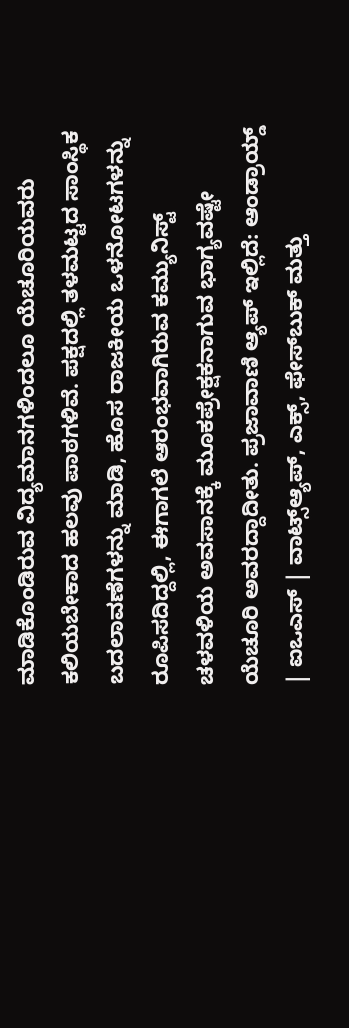ಮಾಡಿಕೊಂಡಿರುವ ವಿದ್ಯಮಾನಗಳಿಂದಲೂ ಯೆಚೂರಿಯವರು ಕಲಿಯಬೇಕಾದ ಹಲವು ಪಾಠಗಳಿವೆ. ಪಕ್ಷದಲ್ಲಿ ತಳಮಟ್ಟದ ಸಾಂಸ್ಥಿಕ ಬದಲಾವಣೆಗಳನ್ನು ಮಾಡಿ, ಹೊಸ ರಾಜಕೀಯ ಒಳನೋಟಗಳನ್ನು ರೂಪಿಸದಿದ್ದಲ್ಲಿ, ಈಗಾಗಲೆ ಆರಂಭವಾಗಿರುವ ಕಮ್ಯುನಿಸ್ಟ್‌ ಚಳವಳಿಯ ಅವಸಾನಕ್ಕೆ ಮೂಕಪ್ರೇಕ್ಷಕನಾಗುವ ಭಾಗ್ಯವಷ್ಟೇ ಯೆಚೂರಿ ಅವರದ್ದಾದೀತು. ಪ್ರಜಾವಾಣಿ ಆ್ಯಪ್ ಇಲ್ಲಿದೆ: ಆಂಡ್ರಾಯ್ಡ್ | ಐಒಎಸ್ | ವಾಟ್ಸ್ಆ್ಯಪ್, ಎಕ್ಸ್, ಫೇಸ್‌ಬುಕ್ ಮತ್ತು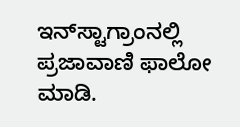ಇನ್‌ಸ್ಟಾಗ್ರಾಂನಲ್ಲಿ ಪ್ರಜಾವಾಣಿ ಫಾಲೋ ಮಾಡಿ.